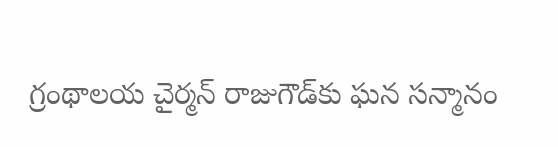గ్రంథాల‌య చైర్మ‌న్ రాజుగౌడ్‌కు ఘ‌న స‌న్మానం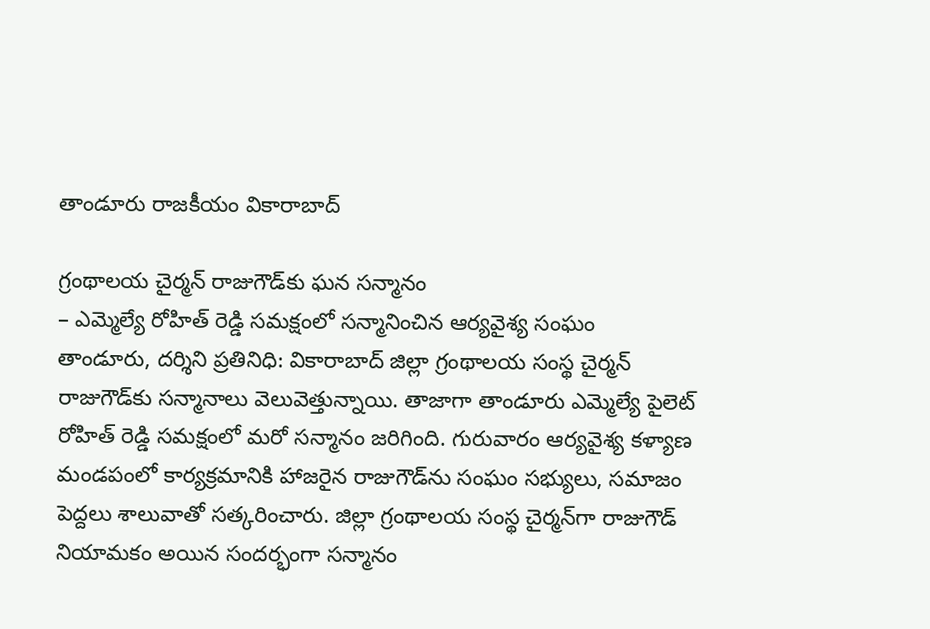తాండూరు రాజకీయం వికారాబాద్

గ్రంథాల‌య చైర్మ‌న్ రాజుగౌడ్‌కు ఘ‌న స‌న్మానం
– ఎమ్మెల్యే రోహిత్ రెడ్డి స‌మ‌క్షంలో స‌న్మానించిన ఆర్య‌వైశ్య సంఘం
తాండూరు, ద‌ర్శిని ప్ర‌తినిధి: వికారాబాద్ జిల్లా గ్రంథాలయ సంస్థ చైర్మ‌న్ రాజుగౌడ్‌కు స‌న్మానాలు వెలువెత్తున్నాయి. తాజాగా తాండూరు ఎమ్మెల్యే పైలెట్ రోహిత్ రెడ్డి స‌మ‌క్షంలో మ‌రో స‌న్మానం జ‌రిగింది. గురువారం ఆర్య‌వైశ్య క‌ళ్యాణ మండ‌పంలో కార్య‌క్ర‌మానికి హాజ‌రైన రాజుగౌడ్‌ను సంఘం స‌భ్యులు, స‌మాజం పెద్ద‌లు శాలువాతో స‌త్క‌రించారు. జిల్లా గ్రంథాల‌య సంస్థ చైర్మ‌న్‌గా రాజుగౌడ్ నియామ‌కం అయిన సంద‌ర్భంగా స‌న్మానం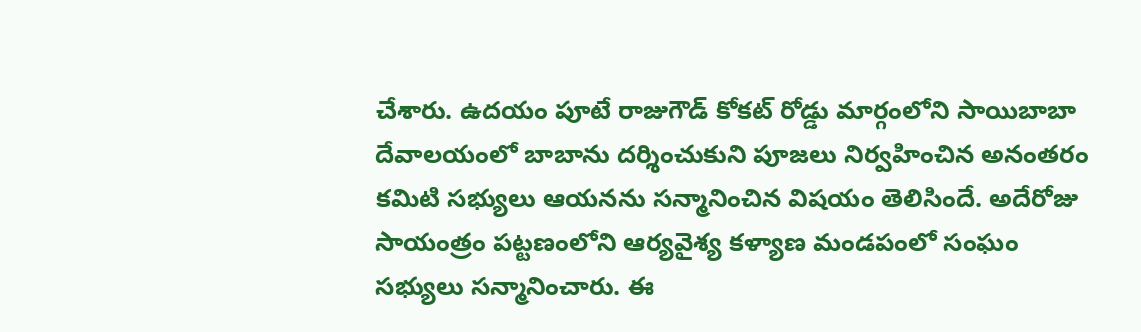చేశారు. ఉద‌యం పూటే రాజుగౌడ్ కోక‌ట్ రోడ్డు మార్గంలోని సాయిబాబా దేవాల‌యంలో బాబాను ద‌ర్శించుకుని పూజ‌లు నిర్వ‌హించిన అనంత‌రం క‌మిటి స‌భ్యులు ఆయ‌న‌ను స‌న్మానించిన విష‌యం తెలిసిందే. అదేరోజు సాయంత్రం ప‌ట్ట‌ణంలోని ఆర్య‌వైశ్య క‌ళ్యాణ మండపంలో సంఘం స‌భ్యులు స‌న్మానించారు. ఈ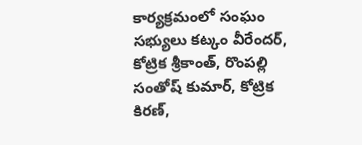కార్య‌క్ర‌మంలో సంఘం స‌భ్యులు క‌ట్కం వీరేంద‌ర్, కోట్రిక శ్రీ‌కాంత్, రొంప‌ల్లి సంతోష్ కుమార్, కోట్రిక కిర‌ణ్‌,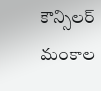కౌన్సిల‌ర్ మంకాల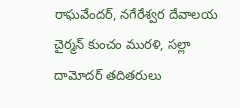రాఘ‌వేంద‌ర్, న‌గేరేశ్వ‌ర దేవాల‌య‌ చైర్మ‌న్ కుంచం ముర‌ళి, స‌ల్లా దామోద‌ర్ త‌దిత‌రులు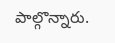పాల్గొన్నారు.